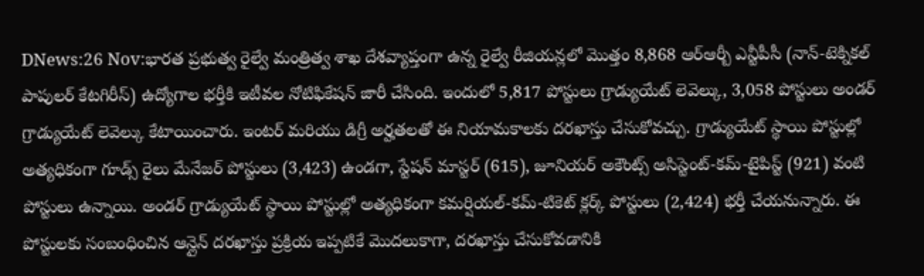DNews:26 Nov:భారత ప్రభుత్వ రైల్వే మంత్రిత్వ శాఖ దేశవ్యాప్తంగా ఉన్న రైల్వే రీజియన్లలో మొత్తం 8,868 ఆర్ఆర్బీ ఎన్టీపీసీ (నాన్-టెక్నికల్ పాపులర్ కేటగిరీస్) ఉద్యోగాల భర్తీకి ఇటీవల నోటిఫికేషన్ జారీ చేసింది. ఇందులో 5,817 పోస్టులు గ్రాడ్యుయేట్ లెవెల్కు, 3,058 పోస్టులు అండర్ గ్రాడ్యుయేట్ లెవెల్కు కేటాయించారు. ఇంటర్ మరియు డిగ్రీ అర్హతలతో ఈ నియామకాలకు దరఖాస్తు చేసుకోవచ్చు. గ్రాడ్యుయేట్ స్థాయి పోస్టుల్లో అత్యధికంగా గూడ్స్ రైలు మేనేజర్ పోస్టులు (3,423) ఉండగా, స్టేషన్ మాస్టర్ (615), జూనియర్ అకౌంట్స్ అసిస్టెంట్-కమ్-టైపిస్ట్ (921) వంటి పోస్టులు ఉన్నాయి. అండర్ గ్రాడ్యుయేట్ స్థాయి పోస్టుల్లో అత్యధికంగా కమర్షియల్-కమ్-టికెట్ క్లర్క్ పోస్టులు (2,424) భర్తీ చేయనున్నారు. ఈ పోస్టులకు సంబంధించిన ఆన్లైన్ దరఖాస్తు ప్రక్రియ ఇప్పటికే మొదలుకాగా, దరఖాస్తు చేసుకోవడానికి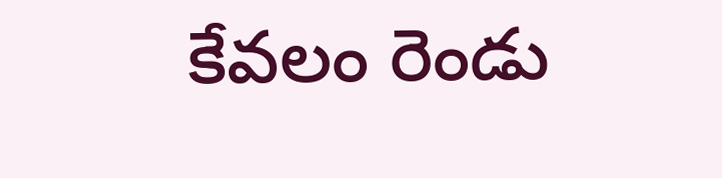కేవలం రెండు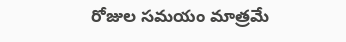రోజుల సమయం మాత్రమే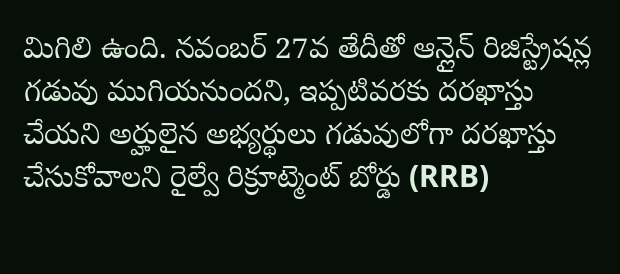మిగిలి ఉంది. నవంబర్ 27వ తేదీతో ఆన్లైన్ రిజిస్ట్రేషన్ల గడువు ముగియనుందని, ఇప్పటివరకు దరఖాస్తు చేయని అర్హులైన అభ్యర్థులు గడువులోగా దరఖాస్తు చేసుకోవాలని రైల్వే రిక్రూట్మెంట్ బోర్డు (RRB)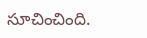సూచించింది.